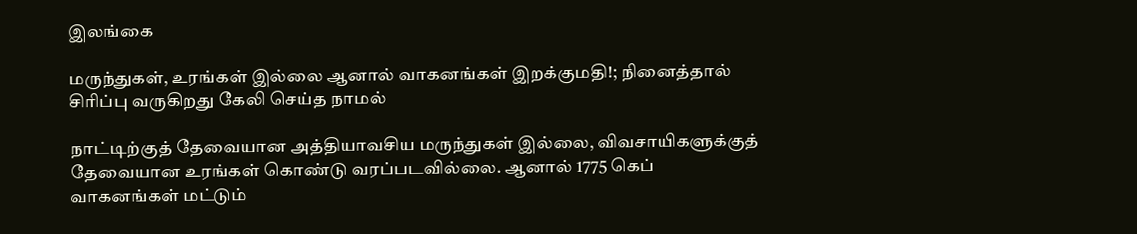இலங்கை

மருந்துகள், உரங்கள் இல்லை ஆனால் வாகனங்கள் இறக்குமதி!; நினைத்தால் சிரிப்பு வருகிறது கேலி செய்த நாமல்

நாட்டிற்குத் தேவையான அத்தியாவசிய மருந்துகள் இல்லை, விவசாயிகளுக்குத் தேவையான உரங்கள் கொண்டு வரப்படவில்லை. ஆனால் 1775 கெப் வாகனங்கள் மட்டும்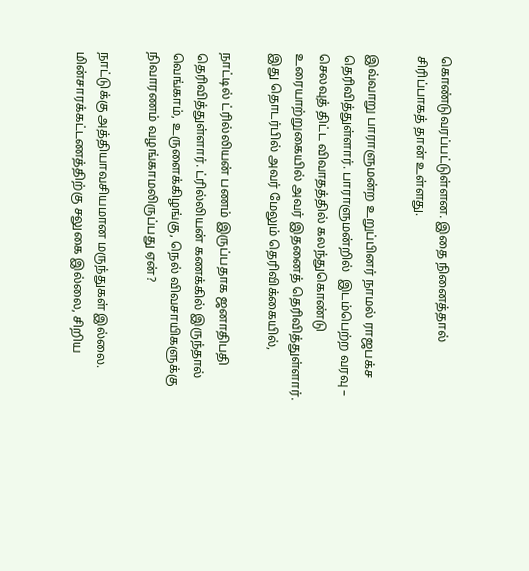கொண்டுவரப்பட்டுள்ளன. இதை நினைத்தால் சிரிப்பாகத் தான் உள்ளது.

இவ்வாறு பாராளுமன்ற உறுப்பினர் நாமல் ராஜபக்ச தெரிவித்துள்ளார். பாராளுமன்றில்  இடம்பெற்ற வரவு – செலவுத் திட்ட விவாதத்தில் கலந்துகொண்டு உரையாற்றுகையில் அவர் இதனைத் தெரிவித்துள்ளார். இது தொடர்பில் அவர் மேலும் தெரிவிக்கையில்,

நாட்டில் ட்ரில்லியன் பணம் இருப்பதாக ஜனாதிபதி தெரிவித்துள்ளார். ட்ரில்லியன் கணக்கில் இருந்தால் வெங்காம், உருளைக்கிழங்கு, நெல் விவசாயிகளுக்கு நிவாரணம் வழங்காமலிருப்பது ஏன்?

நாட்டுக்கு அத்தியாவசியமான மருந்துகள் இல்லை. மின்சாரக்கட்டணத்திற்கு சலுகை இல்லை, சிறிய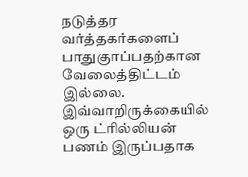நடுத்தர வர்த்தகர்களைப் பாதுகுாப்பதற்கான வேலைத்திட்டம் இல்லை. இவ்வாறிருக்கையில் ஒரு ட்ரில்லியன் பணம் இருப்பதாக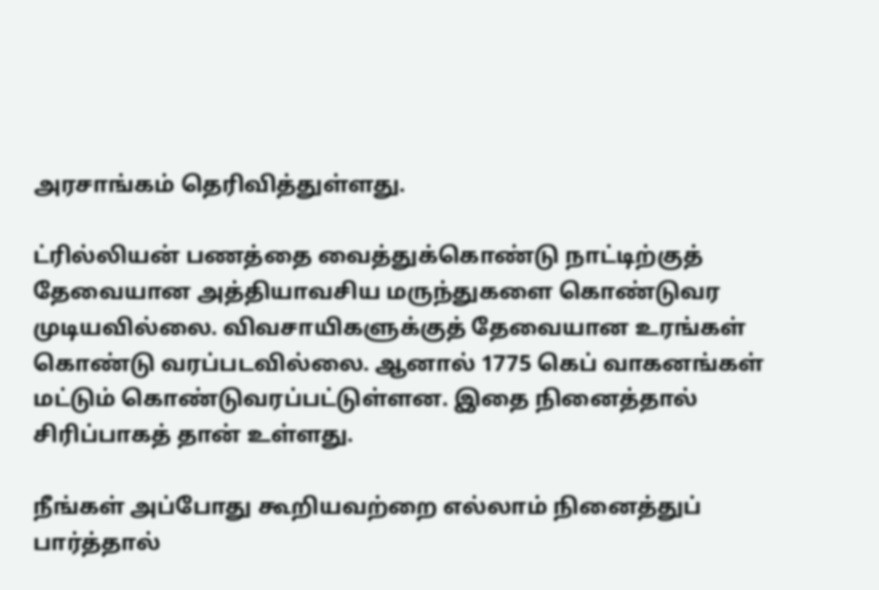அரசாங்கம் தெரிவித்துள்ளது.

ட்ரில்லியன் பணத்தை வைத்துக்கொண்டு நாட்டிற்குத் தேவையான அத்தியாவசிய மருந்துகளை கொண்டுவர முடியவில்லை. விவசாயிகளுக்குத் தேவையான உரங்கள் கொண்டு வரப்படவில்லை. ஆனால் 1775 கெப் வாகனங்கள் மட்டும் கொண்டுவரப்பட்டுள்ளன. இதை நினைத்தால் சிரிப்பாகத் தான் உள்ளது.

நீங்கள் அப்போது கூறியவற்றை எல்லாம் நினைத்துப் பார்த்தால்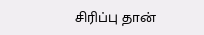சிரிப்பு தான்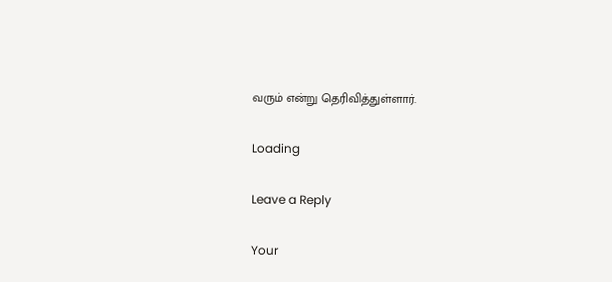வரும் என்று தெரிவித்துள்ளார்.

Loading

Leave a Reply

Your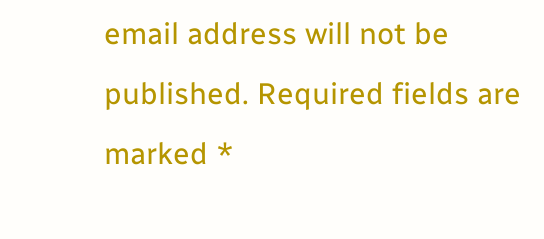email address will not be published. Required fields are marked *